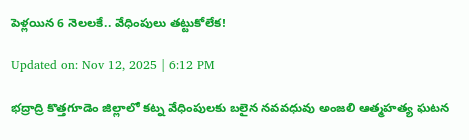పెళ్లయిన 6 నెలలకే.. వేధింపులు తట్టుకోలేక!

Updated on: Nov 12, 2025 | 6:12 PM

భద్రాద్రి కొత్తగూడెం జిల్లాలో కట్న వేధింపులకు బలైన నవవధువు అంజలి ఆత్మహత్య ఘటన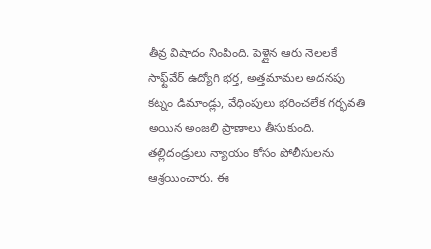తీవ్ర విషాదం నింపింది. పెళ్లైన ఆరు నెలలకే సాఫ్ట్‌వేర్ ఉద్యోగి భర్త, అత్తమామల అదనపు కట్నం డిమాండ్లు, వేధింపులు భరించలేక గర్భవతి అయిన అంజలి ప్రాణాలు తీసుకుంది. తల్లిదండ్రులు న్యాయం కోసం పోలీసులను ఆశ్రయించారు. ఈ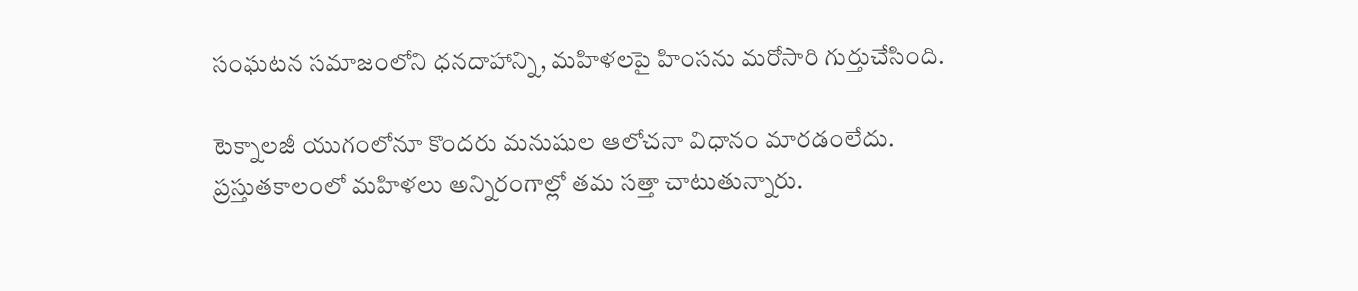సంఘటన సమాజంలోని ధనదాహాన్ని, మహిళలపై హింసను మరోసారి గుర్తుచేసింది.

టెక్నాలజీ యుగంలోనూ కొందరు మనుషుల ఆలోచనా విధానం మారడంలేదు. ప్రస్తుతకాలంలో మహిళలు అన్నిరంగాల్లో తమ సత్తా చాటుతున్నారు.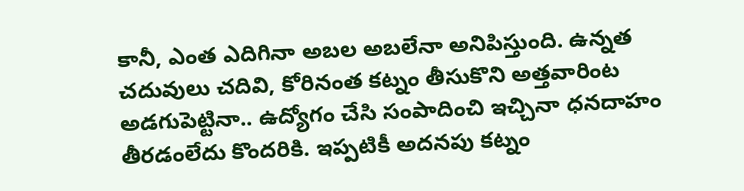కానీ, ఎంత ఎదిగినా అబల అబలేనా అనిపిస్తుంది. ఉన్నత చదువులు చదివి, కోరినంత కట్నం తీసుకొని అత్తవారింట అడగుపెట్టినా.. ఉద్యోగం చేసి సంపాదించి ఇచ్చినా ధనదాహం తీరడంలేదు కొందరికి. ఇప్పటికీ అదనపు కట్నం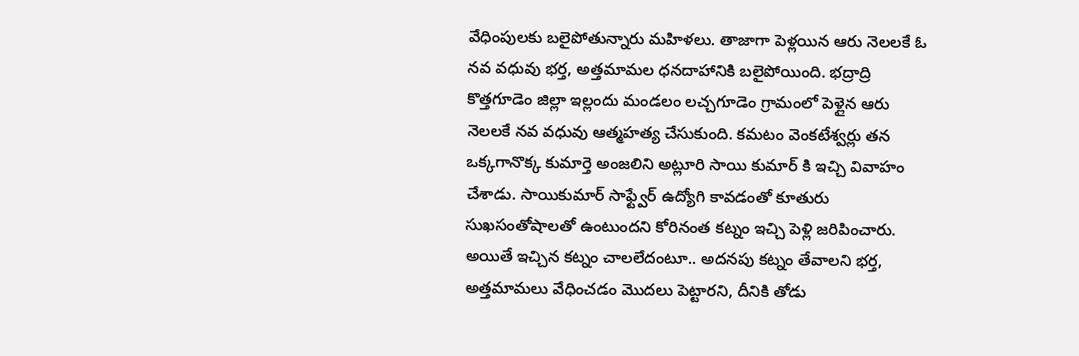వేధింపులకు బలైపోతున్నారు మహిళలు. తాజాగా పెళ్లయిన ఆరు నెలలకే ఓ నవ వధువు భర్త, అత్తమామల ధనదాహానికి బలైపోయింది. భద్రాద్రి కొత్తగూడెం జిల్లా ఇల్లందు మండలం లచ్చగూడెం గ్రామంలో పెళ్లైన ఆరు నెలలకే నవ వధువు ఆత్మహత్య చేసుకుంది. కమటం వెంకటేశ్వర్లు తన ఒక్కగానొక్క కుమార్తె అంజలిని అట్లూరి సాయి కుమార్ కి ఇచ్చి వివాహం చేశాడు. సాయికుమార్ సాఫ్ట్వేర్ ఉద్యోగి కావడంతో కూతురు సుఖసంతోషాలతో ఉంటుందని కోరినంత కట్నం ఇచ్చి పెళ్లి జరిపించారు. అయితే ఇచ్చిన కట్నం చాలలేదంటూ.. అదనపు కట్నం తేవాలని భర్త, అత్తమామలు వేధించడం మొదలు పెట్టారని, దీనికి తోడు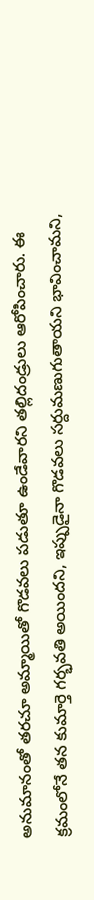అనుమానంతో తరచూ అమ్మాయితో గొడవలు పడుతూ ఉండేవారని తల్లిదండ్రులు ఆరోపించారు. ఈ క్రమంలోనే తన కుమార్తె గర్భవతి అయిందని, ఇప్పుడైనా గొడవలు సర్దుమణుగుతాయని భావించామని,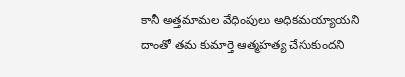కానీ అత్తమామల వేధింపులు అధికమయ్యాయని దాంతో తమ కుమార్తె ఆత్మహత్య చేసుకుందని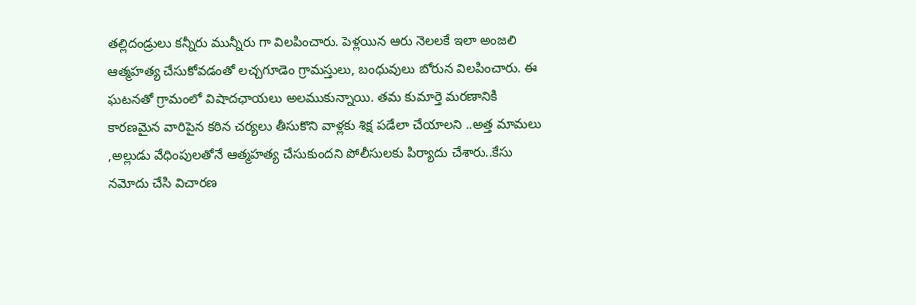తల్లిదండ్రులు కన్నీరు మున్నీరు గా విలపించారు. పెళ్లయిన ఆరు నెలలకే ఇలా అంజలి ఆత్మహత్య చేసుకోవడంతో లచ్చగూడెం గ్రామస్తులు, బంధువులు బోరున విలపించారు. ఈ ఘటనతో గ్రామంలో విషాదఛాయలు అలముకున్నాయి. తమ కుమార్తె మరణానికి కారణమైన వారిపైన కఠిన చర్యలు తీసుకొని వాళ్లకు శిక్ష పడేలా చేయాలని ..అత్త మామలు ,అల్లుడు వేధింపులతోనే ఆత్మహత్య చేసుకుందని పోలీసులకు పిర్యాదు చేశారు..కేసు నమోదు చేసి విచారణ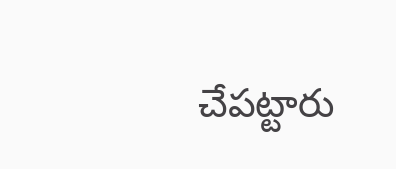చేపట్టారు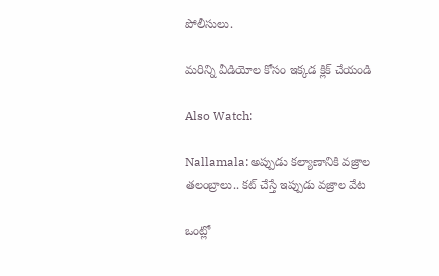పోలీసులు.

మరిన్ని వీడియోల కోసం ఇక్కడ క్లిక్ చేయండి

Also Watch:

Nallamala: అప్పుడు కల్యాణానికి వజ్రాల తలంబ్రాలు.. కట్ చేస్తే ఇప్పుడు వజ్రాల వేట

ఒంట్లో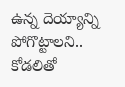ఉన్న దెయ్యాన్ని పోగొట్టాలని.. కోడలితో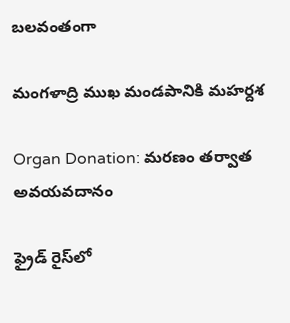బలవంతంగా

మంగళాద్రి ముఖ మండపానికి మహర్దశ

Organ Donation: మరణం తర్వాత అవయవదానం

ఫ్రైడ్ రైస్‌లో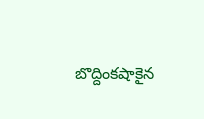బొద్దింకషాకైన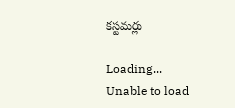కస్టమర్లు

Loading...
Unable to load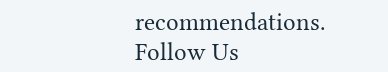recommendations.
Follow Us